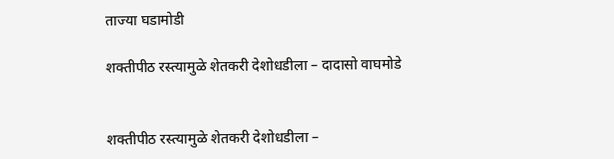ताज्या घडामोडी

शक्तीपीठ रस्त्यामुळे शेतकरी देशोधडीला – दादासो वाघमोडे


शक्तीपीठ रस्त्यामुळे शेतकरी देशोधडीला –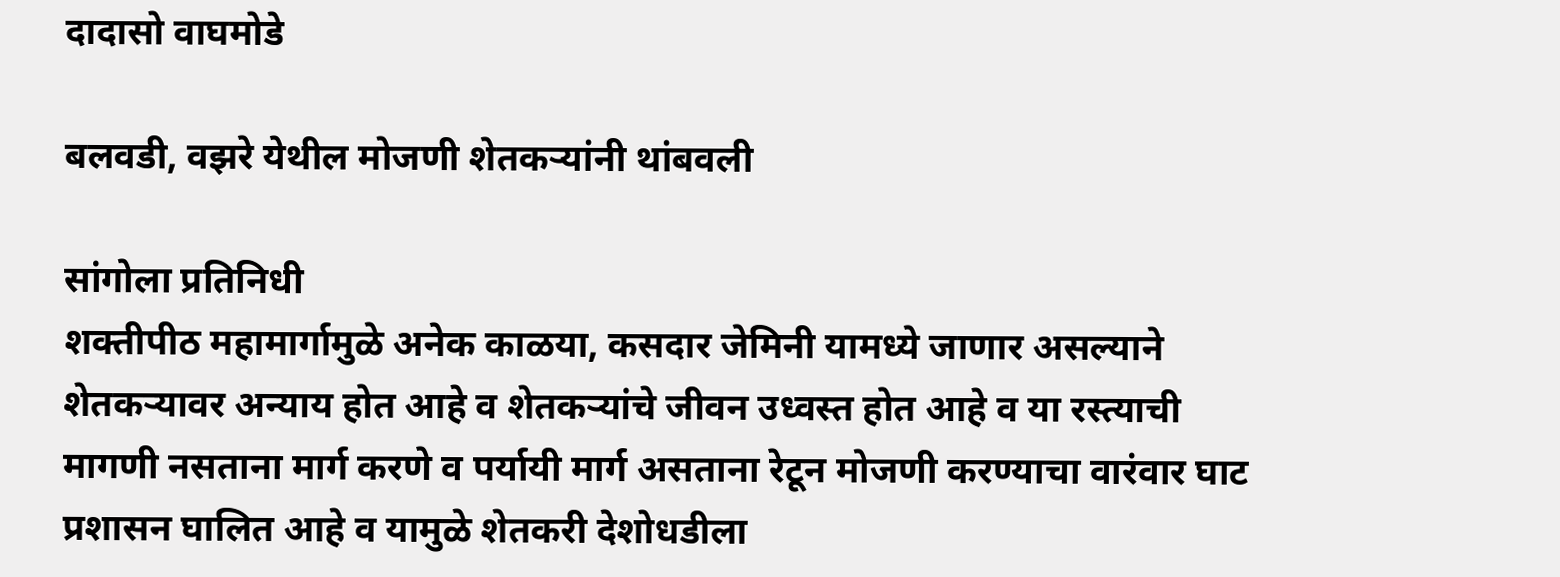दादासो वाघमोडे

बलवडी, वझरे येथील मोजणी शेतकऱ्यांनी थांबवली

सांगोला प्रतिनिधी
शक्तीपीठ महामार्गामुळे अनेक काळया, कसदार जेमिनी यामध्ये जाणार असल्याने शेतकऱ्यावर अन्याय होत आहे व शेतकऱ्यांचे जीवन उध्वस्त होत आहे व या रस्त्याची मागणी नसताना मार्ग करणे व पर्यायी मार्ग असताना रेटून मोजणी करण्याचा वारंवार घाट प्रशासन घालित आहे व यामुळे शेतकरी देशोधडीला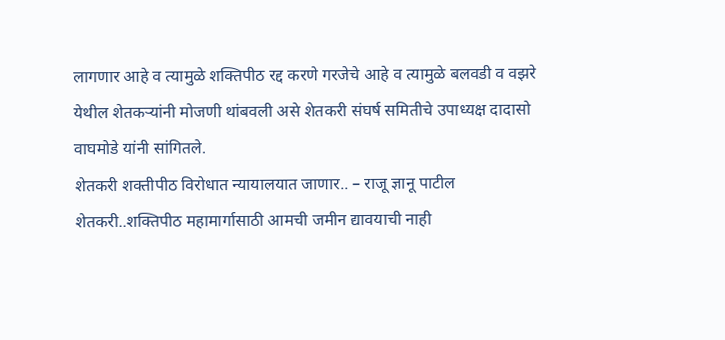लागणार आहे व त्यामुळे शक्तिपीठ रद्द करणे गरजेचे आहे व त्यामुळे बलवडी व वझरे येथील शेतकऱ्यांनी मोजणी थांबवली असे शेतकरी संघर्ष समितीचे उपाध्यक्ष दादासो वाघमोडे यांनी सांगितले.
शेतकरी शक्तीपीठ विरोधात न्यायालयात जाणार.. – राजू ज्ञानू पाटील शेतकरी..शक्तिपीठ महामार्गासाठी आमची जमीन द्यावयाची नाही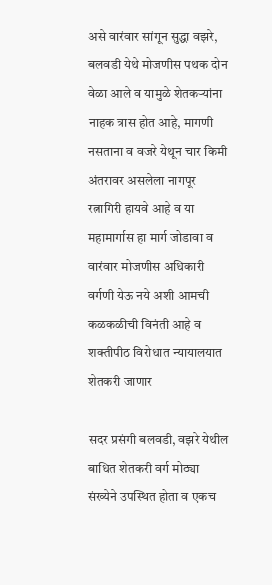असे वारंवार सांगून सुद्धा वझरे, बलवडी येथे मोजणीस पथक दोन वेळा आले व यामुळे शेतकऱ्यांना नाहक त्रास होत आहे, मागणी नसताना व वजरे येथून चार किमी अंतरावर असलेला नागपूर रत्नागिरी हायवे आहे व या महामार्गास हा मार्ग जोडावा व वारंवार मोजणीस अधिकारी वर्गणी येऊ नये अशी आमची कळकळीची विनंती आहे व शक्तीपीठ विरोधात न्यायालयात शेतकरी जाणार

सदर प्रसंगी बलवडी, वझरे येथील बाधित शेतकरी वर्ग मोठ्या संख्येने उपस्थित होता व एकच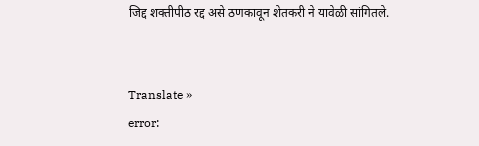जिद्द शक्तीपीठ रद्द असे ठणकावून शेतकरी ने यावेळी सांगितले.


Translate »
error: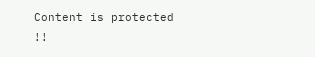Content is protected !!